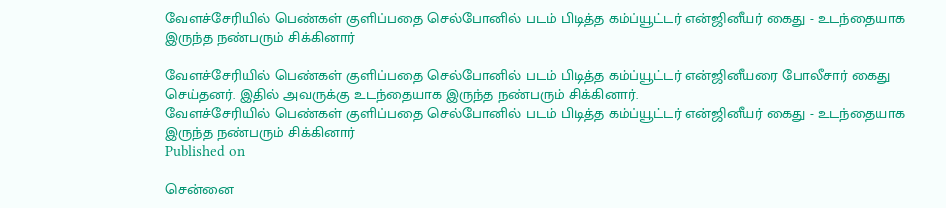வேளச்சேரியில் பெண்கள் குளிப்பதை செல்போனில் படம் பிடித்த கம்ப்யூட்டர் என்ஜினீயர் கைது - உடந்தையாக இருந்த நண்பரும் சிக்கினார்

வேளச்சேரியில் பெண்கள் குளிப்பதை செல்போனில் படம் பிடித்த கம்ப்யூட்டர் என்ஜினீயரை போலீசார் கைது செய்தனர். இதில் அவருக்கு உடந்தையாக இருந்த நண்பரும் சிக்கினார்.
வேளச்சேரியில் பெண்கள் குளிப்பதை செல்போனில் படம் பிடித்த கம்ப்யூட்டர் என்ஜினீயர் கைது - உடந்தையாக இருந்த நண்பரும் சிக்கினார்
Published on

சென்னை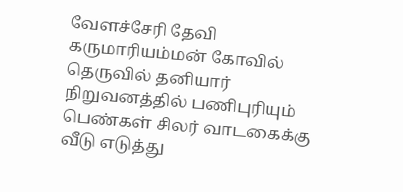வேளச்சேரி தேவி கருமாரியம்மன் கோவில் தெருவில் தனியார் நிறுவனத்தில் பணிபுரியும் பெண்கள் சிலர் வாடகைக்கு வீடு எடுத்து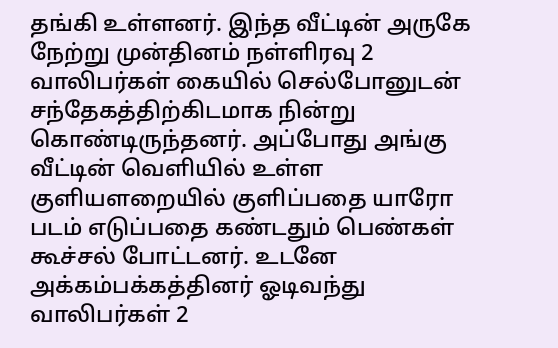தங்கி உள்ளனர். இந்த வீட்டின் அருகே நேற்று முன்தினம் நள்ளிரவு 2 வாலிபர்கள் கையில் செல்போனுடன் சந்தேகத்திற்கிடமாக நின்று கொண்டிருந்தனர். அப்போது அங்கு வீட்டின் வெளியில் உள்ள குளியளறையில் குளிப்பதை யாரோ படம் எடுப்பதை கண்டதும் பெண்கள் கூச்சல் போட்டனர். உடனே அக்கம்பக்கத்தினர் ஓடிவந்து வாலிபர்கள் 2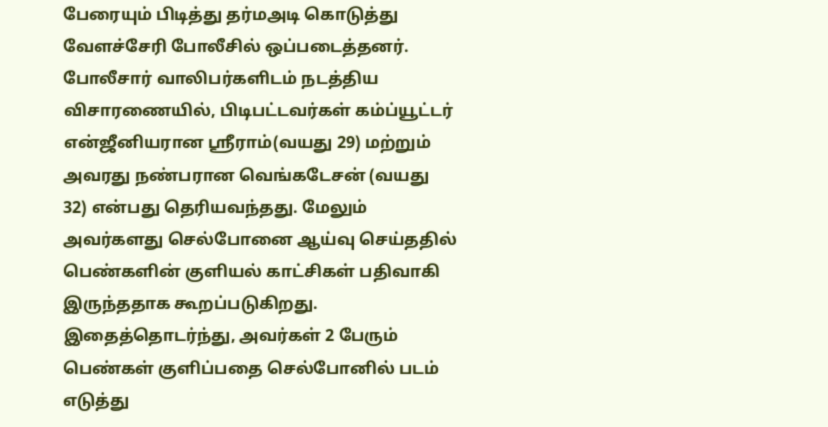பேரையும் பிடித்து தர்மஅடி கொடுத்து வேளச்சேரி போலீசில் ஒப்படைத்தனர். போலீசார் வாலிபர்களிடம் நடத்திய விசாரணையில், பிடிபட்டவர்கள் கம்ப்யூட்டர் என்ஜீனியரான ஸ்ரீராம்(வயது 29) மற்றும் அவரது நண்பரான வெங்கடேசன் (வயது 32) என்பது தெரியவந்தது. மேலும் அவர்களது செல்போனை ஆய்வு செய்ததில் பெண்களின் குளியல் காட்சிகள் பதிவாகி இருந்ததாக கூறப்படுகிறது. இதைத்தொடர்ந்து, அவர்கள் 2 பேரும் பெண்கள் குளிப்பதை செல்போனில் படம் எடுத்து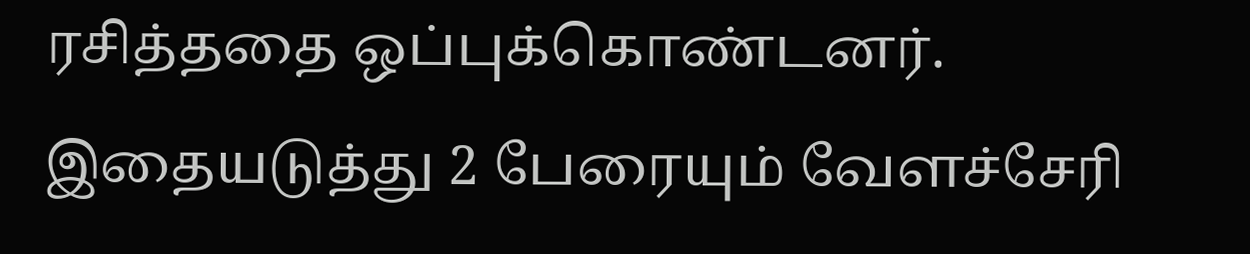ரசித்ததை ஒப்புக்கொண்டனர். இதையடுத்து 2 பேரையும் வேளச்சேரி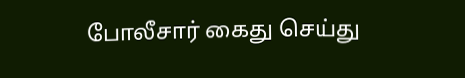போலீசார் கைது செய்து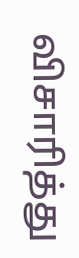விசாரித்து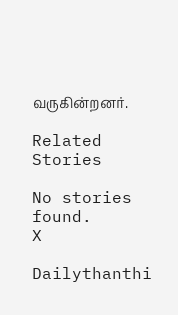வருகின்றனர்.

Related Stories

No stories found.
X

Dailythanthi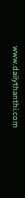www.dailythanthi.com